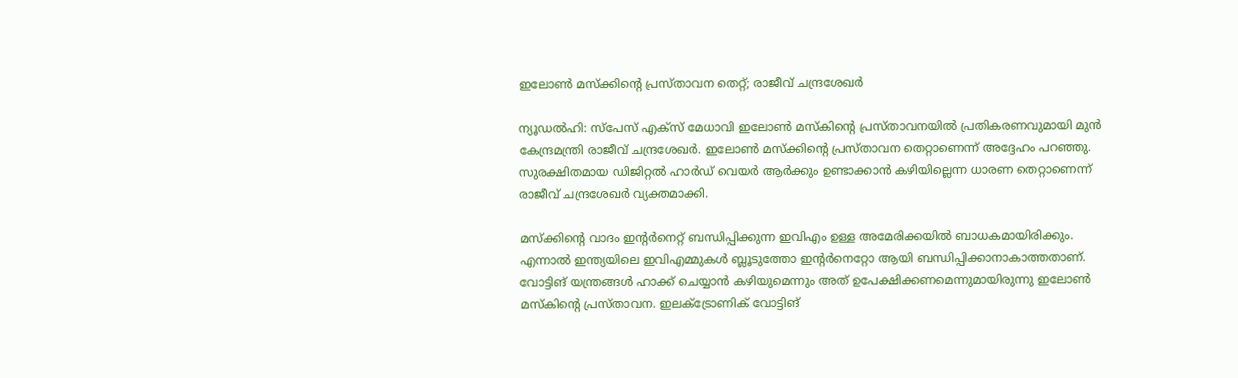ഇലോൺ മസ്‌ക്കിന്റെ പ്രസ്താവന തെറ്റ്; രാജീവ് ചന്ദ്രശേഖർ

ന്യൂഡൽഹി: സ്പേസ് എക്സ് മേധാവി ഇലോൺ മസ്‌കിന്റെ പ്രസ്താവനയിൽ പ്രതികരണവുമായി മുൻ കേന്ദ്രമന്ത്രി രാജീവ് ചന്ദ്രശേഖർ. ഇലോൺ മസ്‌ക്കിന്റെ പ്രസ്താവന തെറ്റാണെന്ന് അദ്ദേഹം പറഞ്ഞു. സുരക്ഷിതമായ ഡിജിറ്റൽ ഹാർഡ് വെയർ ആർക്കും ഉണ്ടാക്കാൻ കഴിയില്ലെന്ന ധാരണ തെറ്റാണെന്ന് രാജീവ് ചന്ദ്രശേഖർ വ്യക്തമാക്കി.

മസ്‌ക്കിന്റെ വാദം ഇന്റർനെറ്റ് ബന്ധിപ്പിക്കുന്ന ഇവിഎം ഉള്ള അമേരിക്കയിൽ ബാധകമായിരിക്കും. എന്നാൽ ഇന്ത്യയിലെ ഇവിഎമ്മുകൾ ബ്ലൂടുത്തോ ഇന്റർനെറ്റോ ആയി ബന്ധിപ്പിക്കാനാകാത്തതാണ്. വോട്ടിങ് യന്ത്രങ്ങൾ ഹാക്ക് ചെയ്യാൻ കഴിയുമെന്നും അത് ഉപേക്ഷിക്കണമെന്നുമായിരുന്നു ഇലോൺ മസ്‌കിന്റെ പ്രസ്താവന. ഇലക്ട്രോണിക് വോട്ടിങ്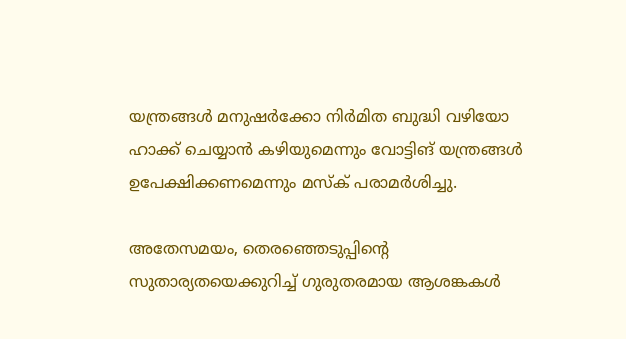യന്ത്രങ്ങൾ മനുഷർക്കോ നിർമിത ബുദ്ധി വഴിയോ ഹാക്ക് ചെയ്യാൻ കഴിയുമെന്നും വോട്ടിങ് യന്ത്രങ്ങൾ ഉപേക്ഷിക്കണമെന്നും മസ്‌ക് പരാമർശിച്ചു.

അതേസമയം, തെരഞ്ഞെടുപ്പിന്റെ സുതാര്യതയെക്കുറിച്ച് ഗുരുതരമായ ആശങ്കകൾ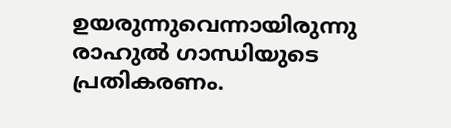ഉയരുന്നുവെന്നായിരുന്നു രാഹുൽ ഗാന്ധിയുടെ പ്രതികരണം.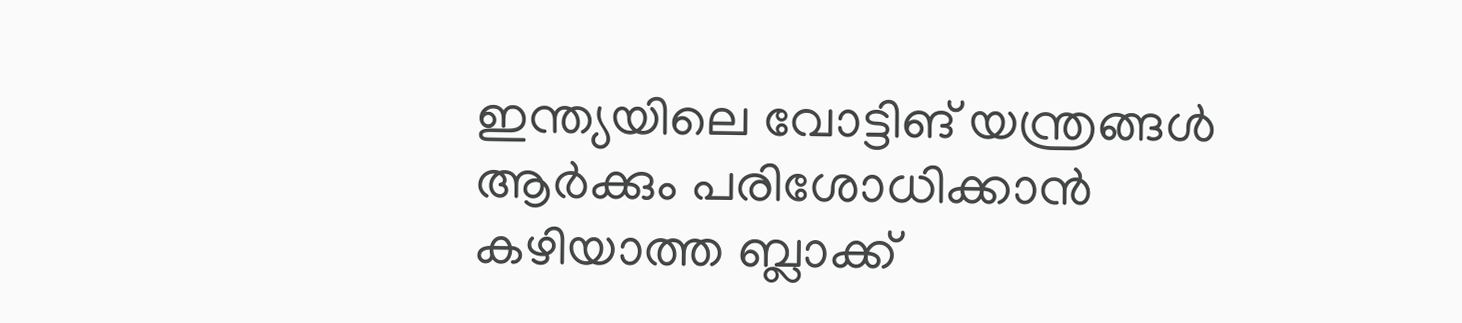ഇന്ത്യയിലെ വോട്ടിങ് യന്ത്രങ്ങൾ ആർക്കും പരിശോധിക്കാൻ കഴിയാത്ത ബ്ലാക്ക്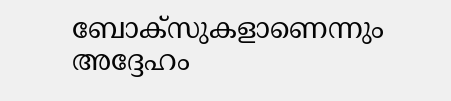ബോക്സുകളാണെന്നും അദ്ദേഹം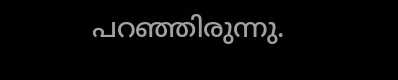പറഞ്ഞിരുന്നു.